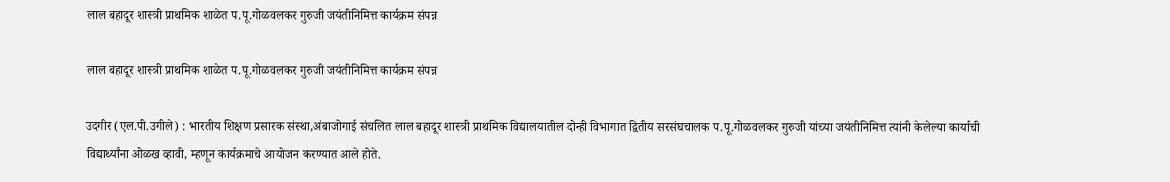लाल बहादूर शास्त्री प्राथमिक शाळेत प.पू.गोळवलकर गुरुजी जयंतीनिमित्त कार्यक्रम संपन्न

लाल बहादूर शास्त्री प्राथमिक शाळेत प.पू.गोळवलकर गुरुजी जयंतीनिमित्त कार्यक्रम संपन्न

उदगीर (एल.पी.उगीले) : भारतीय शिक्षण प्रसारक संस्था,अंबाजोगाई संचलित लाल बहादूर शास्त्री प्राथमिक विद्यालयातील दोन्ही विभागात द्वितीय सरसंघचालक प.पू.गोळवलकर गुरुजी यांच्या जयंतीनिमित्त त्यांनी केलेल्या कार्याची विद्यार्थ्यांना ओळख व्हावी, म्हणून कार्यक्रमाचे आयोजन करण्यात आले होते.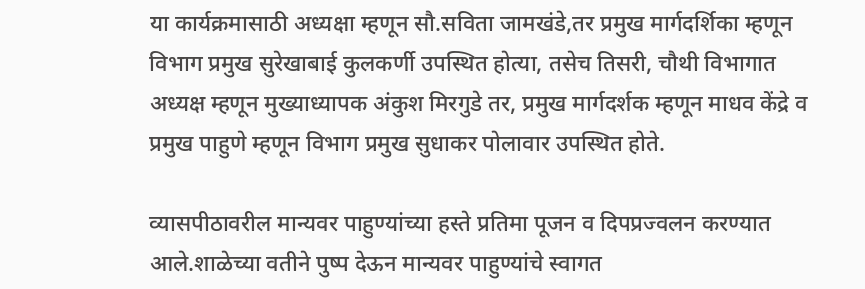या कार्यक्रमासाठी अध्यक्षा म्हणून सौ.सविता जामखंडे,तर प्रमुख मार्गदर्शिका म्हणून विभाग प्रमुख सुरेखाबाई कुलकर्णी उपस्थित होत्या, तसेच तिसरी, चौथी विभागात अध्यक्ष म्हणून मुख्याध्यापक अंकुश मिरगुडे तर, प्रमुख मार्गदर्शक म्हणून माधव केंद्रे व प्रमुख पाहुणे म्हणून विभाग प्रमुख सुधाकर पोलावार उपस्थित होते.

व्यासपीठावरील मान्यवर पाहुण्यांच्या हस्ते प्रतिमा पूजन व दिपप्रज्वलन करण्यात आले.शाळेच्या वतीने पुष्प देऊन मान्यवर पाहुण्यांचे स्वागत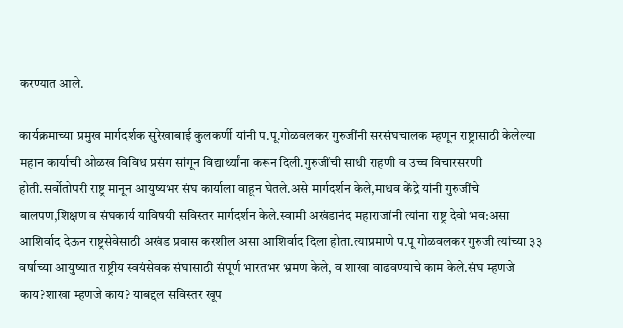करण्यात आले.

कार्यक्रमाच्या प्रमुख मार्गदर्शक सुरेखाबाई कुलकर्णी यांनी प.पू.गोळवलकर गुरुजींनी सरसंघचालक म्हणून राष्ट्रासाठी केलेल्या महान कार्याची ओळख विविध प्रसंग सांगून विद्यार्थ्यांना करून दिली.गुरुजींची साधी राहणी व उच्च विचारसरणी होती.सर्वोतोपरी राष्ट्र मानून आयुष्यभर संघ कार्याला वाहून घेतले.असे मार्गदर्शन केले,माधव केंद्रे यांनी गुरुजींचे बालपण,शिक्षण व संघकार्य याविषयी सविस्तर मार्गदर्शन केले.स्वामी अखंडानंद महाराजांनी त्यांना राष्ट्र देवो भव:असा आशिर्वाद देऊन राष्ट्रसेवेसाठी अखंड प्रवास करशील ‌असा आशिर्वाद दिला होता.त्याप्रमाणे प.पू गोळवलकर गुरुजी त्यांच्या ३३ वर्षाच्या आयुष्यात राष्ट्रीय स्वयंसेवक संघासाठी संपूर्ण भारतभर भ्रमण केले, व शाखा वाढवण्याचे काम केले.संघ म्हणजे काय?शाखा म्हणजे काय? याबद्दल सविस्तर खूप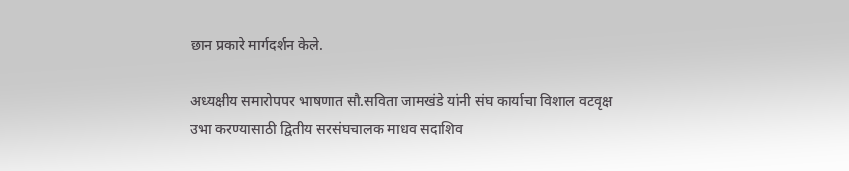छान प्रकारे मार्गदर्शन केले.

अध्यक्षीय समारोपपर भाषणात सौ.सविता जामखंडे यांनी संघ कार्याचा विशाल वटवृक्ष उभा करण्यासाठी द्वितीय सरसंघचालक माधव सदाशिव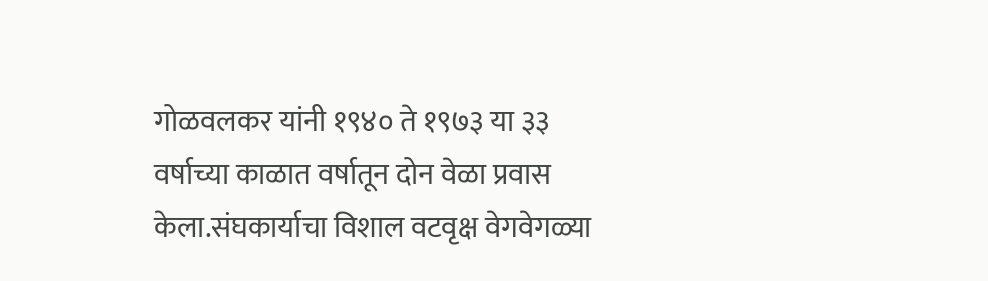गोळवलकर यांनी १९४० ते १९७३ या ३३ वर्षाच्या काळात वर्षातून दोन वेळा प्रवास केला.संघकार्याचा विशाल वटवृक्ष वेगवेगळ्या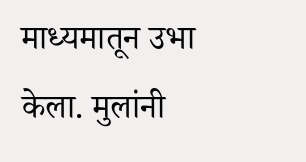माध्यमातून उभा केला. मुलांनी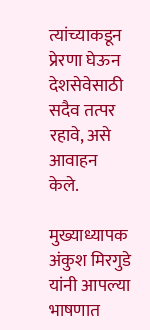त्यांच्याकडून प्रेरणा घेऊन देशसेवेसाठी सदैव तत्पर रहावे, असे आवाहन केले.

मुख्याध्यापक अंकुश मिरगुडे यांनी आपल्या भाषणात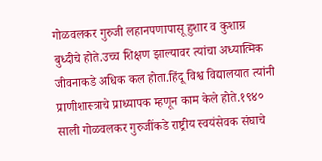गोळवलकर गुरुजी लहानपणापासू हुशार व कुशाग्र बुध्दीचे होते.उच्च शिक्षण झाल्यावर त्यांचा अध्यात्मिक जीवनाकडे अधिक कल होता.हिंदू विश्व विद्यालयात त्यांनी प्राणीशास्त्राचे प्राध्यापक म्हणून काम केले होते.१९४० साली गोळवलकर गुरुजींकडे राष्ट्रीय स्वयंसेवक संघाचे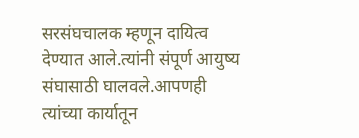सरसंघचालक म्हणून दायित्व देण्यात आले.त्यांनी संपूर्ण आयुष्य संघासाठी घालवले.आपणही त्यांच्या कार्यातून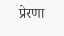प्रेरणा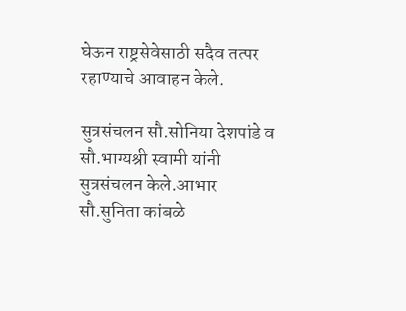घेऊन राष्ट्रसेवेसाठी सदैव तत्पर रहाण्याचे आवाहन‌ केले.

सुत्रसंचलन सौ.सोनिया देशपांडे व सौ.भाग्यश्री स्वामी यांनी सुत्रसंचलन केले.आभार सौ.सुनिता कांबळे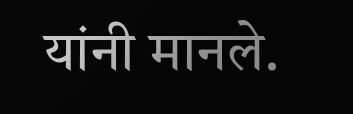यांनी मानले.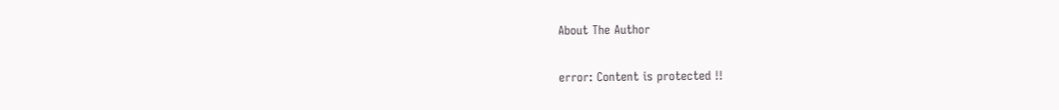About The Author

error: Content is protected !!